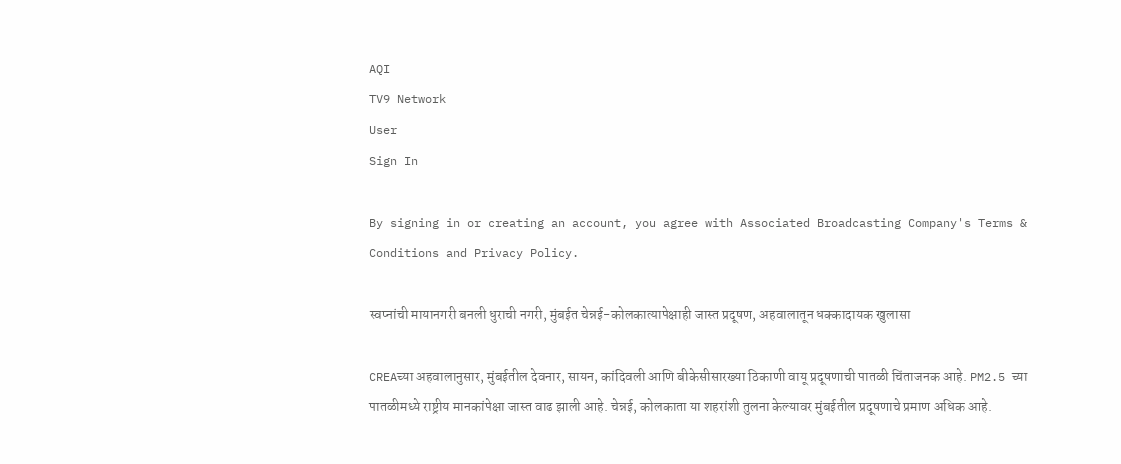AQI
TV9 Network
User
Sign In

By signing in or creating an account, you agree with Associated Broadcasting Company's Terms & Conditions and Privacy Policy.

स्वप्नांची मायानगरी बनली धुराची नगरी, मुंबईत चेन्नई-कोलकात्यापेक्षाही जास्त प्रदूषण, अहवालातून धक्कादायक खुलासा

CREAच्या अहवालानुसार, मुंबईतील देवनार, सायन, कांदिवली आणि बीकेसीसारख्या ठिकाणी वायू प्रदूषणाची पातळी चिंताजनक आहे. PM2.5 च्या पातळीमध्ये राष्ट्रीय मानकांपेक्षा जास्त वाढ झाली आहे. चेन्नई, कोलकाता या शहरांशी तुलना केल्यावर मुंबईतील प्रदूषणाचे प्रमाण अधिक आहे.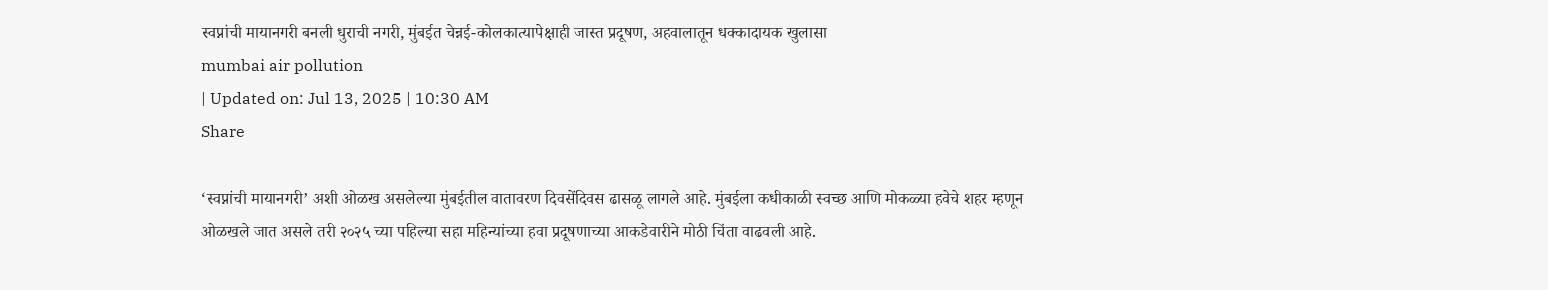स्वप्नांची मायानगरी बनली धुराची नगरी, मुंबईत चेन्नई-कोलकात्यापेक्षाही जास्त प्रदूषण, अहवालातून धक्कादायक खुलासा
mumbai air pollution
| Updated on: Jul 13, 2025 | 10:30 AM
Share

‘स्वप्नांची मायानगरी’ अशी ओळख असलेल्या मुंबईतील वातावरण दिवसेंदिवस ढासळू लागले आहे. मुंबईला कधीकाळी स्वच्छ आणि मोकळ्या हवेचे शहर म्हणून ओळखले जात असले तरी २०२५ च्या पहिल्या सहा महिन्यांच्या हवा प्रदूषणाच्या आकडेवारीने मोठी चिंता वाढवली आहे.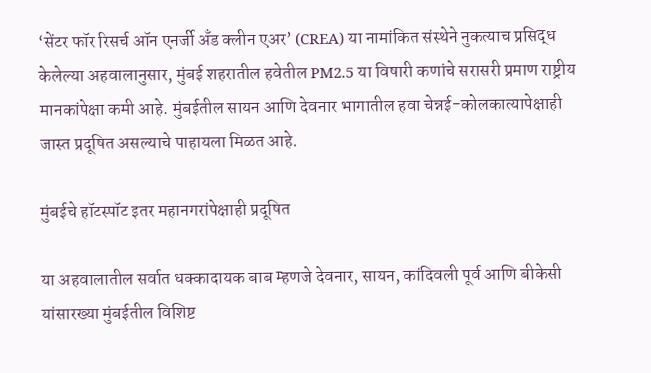‘सेंटर फॉर रिसर्च ऑन एनर्जी अँड क्लीन एअर’ (CREA) या नामांकित संस्थेने नुकत्याच प्रसिद्ध केलेल्या अहवालानुसार, मुंबई शहरातील हवेतील PM2.5 या विषारी कणांचे सरासरी प्रमाण राष्ट्रीय मानकांपेक्षा कमी आहे. मुंबईतील सायन आणि देवनार भागातील हवा चेन्नई-कोलकात्यापेक्षाही जास्त प्रदूषित असल्याचे पाहायला मिळत आहे.

मुंबईचे हॉटस्पॉट इतर महानगरांपेक्षाही प्रदूषित

या अहवालातील सर्वात धक्कादायक बाब म्हणजे देवनार, सायन, कांदिवली पूर्व आणि बीकेसी यांसारख्या मुंबईतील विशिष्ट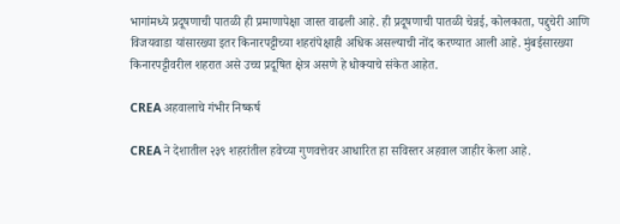भागांमध्ये प्रदूषणाची पातळी ही प्रमाणापेक्षा जास्त वाढली आहे. ही प्रदूषणाची पातळी चेन्नई, कोलकाता, पद्दुचेरी आणि विजयवाडा यांसारख्या इतर किनारपट्टीच्या शहरांपेक्षाही अधिक असल्याची नोंद करण्यात आली आहे. मुंबईसारख्या किनारपट्टीवरील शहरात असे उच्च प्रदूषित क्षेत्र असणे हे धोक्याचे संकेत आहेत.

CREA अहवालाचे गंभीर निष्कर्ष

CREA ने देशातील २३९ शहरांतील हवेच्या गुणवत्तेवर आधारित हा सविस्तर अहवाल जाहीर केला आहे.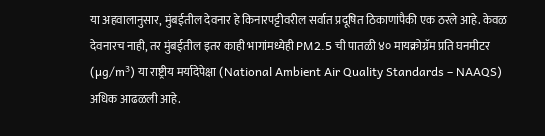या अहवालानुसार, मुंबईतील देवनार हे किनारपट्टीवरील सर्वात प्रदूषित ठिकाणांपैकी एक ठरले आहे. केवळ देवनारच नाही, तर मुंबईतील इतर काही भागांमध्येही PM2.5 ची पातळी ४० मायक्रोग्रॅम प्रति घनमीटर (µg/m³) या राष्ट्रीय मर्यादेपेक्षा (National Ambient Air Quality Standards – NAAQS) अधिक आढळली आहे.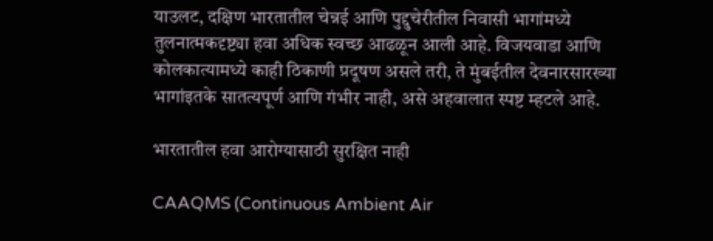याउलट, दक्षिण भारतातील चेन्नई आणि पुद्दुचेरीतील निवासी भागांमध्ये तुलनात्मकदृष्ट्या हवा अधिक स्वच्छ आढळून आली आहे. विजयवाडा आणि कोलकात्यामध्ये काही ठिकाणी प्रदूषण असले तरी, ते मुंबईतील देवनारसारख्या भागांइतके सातत्यपूर्ण आणि गंभीर नाही, असे अहवालात स्पष्ट म्हटले आहे.

भारतातील हवा आरोग्यासाठी सुरक्षित नाही

CAAQMS (Continuous Ambient Air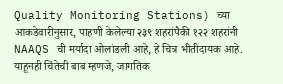Quality Monitoring Stations) च्या आकडेवारीनुसार, पाहणी केलेल्या २३९ शहरांपैकी १२२ शहरांनी NAAQS ची मर्यादा ओलांडली आहे, हे चित्र भीतीदायक आहे. याहूनही चिंतेची बाब म्हणजे, जागतिक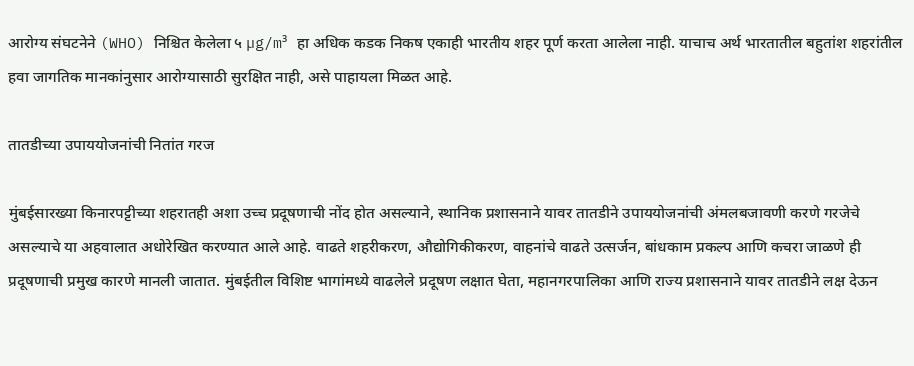आरोग्य संघटनेने (WHO) निश्चित केलेला ५ µg/m³ हा अधिक कडक निकष एकाही भारतीय शहर पूर्ण करता आलेला नाही. याचाच अर्थ भारतातील बहुतांश शहरांतील हवा जागतिक मानकांनुसार आरोग्यासाठी सुरक्षित नाही, असे पाहायला मिळत आहे.

तातडीच्या उपाययोजनांची नितांत गरज

मुंबईसारख्या किनारपट्टीच्या शहरातही अशा उच्च प्रदूषणाची नोंद होत असल्याने, स्थानिक प्रशासनाने यावर तातडीने उपाययोजनांची अंमलबजावणी करणे गरजेचे असल्याचे या अहवालात अधोरेखित करण्यात आले आहे. वाढते शहरीकरण, औद्योगिकीकरण, वाहनांचे वाढते उत्सर्जन, बांधकाम प्रकल्प आणि कचरा जाळणे ही प्रदूषणाची प्रमुख कारणे मानली जातात. मुंबईतील विशिष्ट भागांमध्ये वाढलेले प्रदूषण लक्षात घेता, महानगरपालिका आणि राज्य प्रशासनाने यावर तातडीने लक्ष देऊन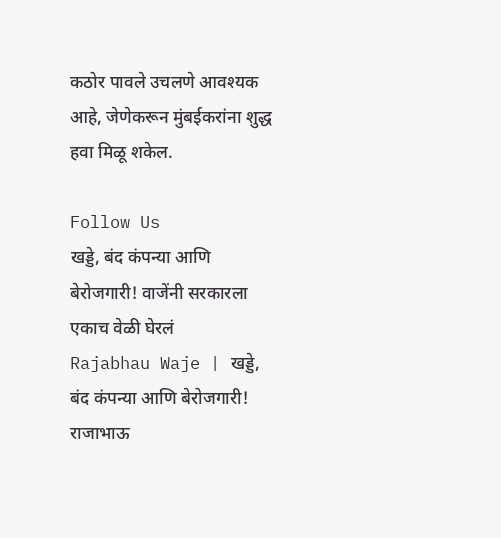कठोर पावले उचलणे आवश्यक आहे, जेणेकरून मुंबईकरांना शुद्ध हवा मिळू शकेल.

Follow Us
खड्डे, बंद कंपन्या आणि बेरोजगारी! वाजेंनी सरकारला एकाच वेळी घेरलं
Rajabhau Waje | खड्डे, बंद कंपन्या आणि बेरोजगारी! राजाभाऊ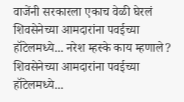वाजेंनी सरकारला एकाच वेळी घेरलं
शिवसेनेच्या आमदारांना पवईच्या हॉटेलमध्ये... नरेश म्हस्के काय म्हणाले?
शिवसेनेच्या आमदारांना पवईच्या हॉटेलमध्ये...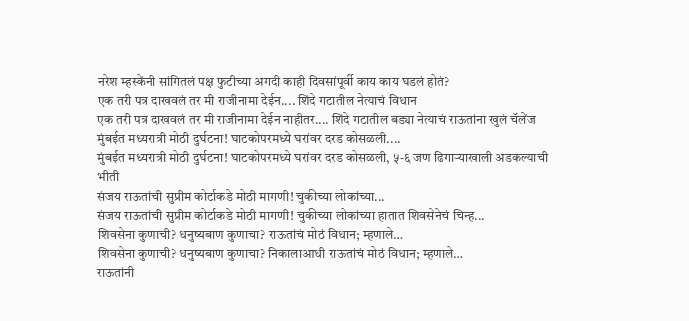नरेश म्हस्केंनी सांगितलं पक्ष फुटीच्या अगदी काही दिवसांपूर्वी काय काय घडलं होतं?
एक तरी पत्र दाखवलं तर मी राजीनामा देईन.... शिंदे गटातील नेत्याचं विधान
एक तरी पत्र दाखवलं तर मी राजीनामा देईन नाहीतर.... शिंदे गटातील बड्या नेत्याचं राऊतांना खुलं चॅलेंज
मुंबईत मध्यरात्री मोठी दुर्घटना! घाटकोपरमध्ये घरांवर दरड कोसळली....
मुंबईत मध्यरात्री मोठी दुर्घटना! घाटकोपरमध्ये घरांवर दरड कोसळली, ५-६ जण ढिगाऱ्याखाली अडकल्याची भीती
संजय राऊतांची सुप्रीम कोर्टाकडे मोठी मागणी! चुकीच्या लोकांच्या...
संजय राऊतांची सुप्रीम कोर्टाकडे मोठी मागणी! चुकीच्या लोकांच्या हातात शिवसेनेचं चिन्ह...
शिवसेना कुणाची? धनुष्यबाण कुणाचा? राऊतांचं मोठं विधान; म्हणाले…
शिवसेना कुणाची? धनुष्यबाण कुणाचा? निकालाआधी राऊतांचं मोठं विधान; म्हणाले…
राऊतांनी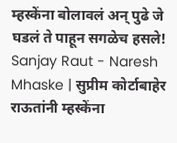म्हस्केंना बोलावलं अन् पुढे जे घडलं ते पाहून सगळेच हसले!
Sanjay Raut - Naresh Mhaske | सुप्रीम कोर्टाबाहेर राऊतांनी म्हस्केंना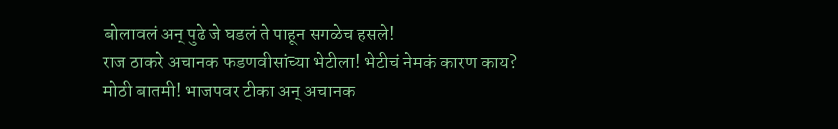बोलावलं अन् पुढे जे घडलं ते पाहून सगळेच हसले!
राज ठाकरे अचानक फडणवीसांच्या भेटीला! भेटीचं नेमकं कारण काय?
मोठी बातमी! भाजपवर टीका अन् अचानक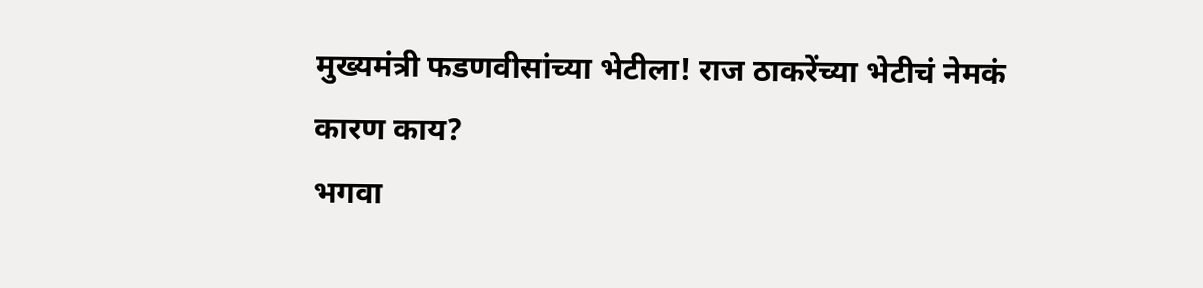मुख्यमंत्री फडणवीसांच्या भेटीला! राज ठाकरेंच्या भेटीचं नेमकं कारण काय?
भगवा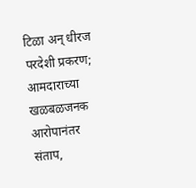टिळा अन् धीरज परदेशी प्रकरण; आमदाराच्या खळबळजनक आरोपानंतर संताप,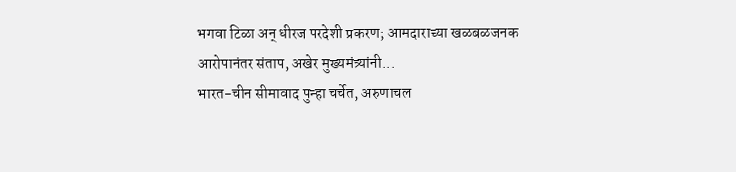भगवा टिळा अन् धीरज परदेशी प्रकरण; आमदाराच्या खळबळजनक आरोपानंतर संताप, अखेर मुख्यमंत्र्यांनी...
भारत-चीन सीमावाद पुन्हा चर्चेत, अरुणाचल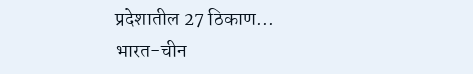प्रदेशातील 27 ठिकाण...
भारत-चीन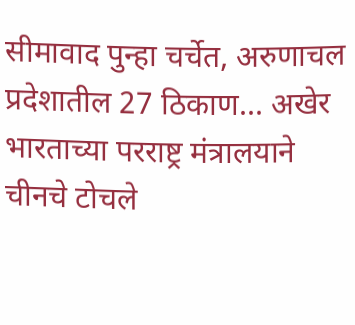सीमावाद पुन्हा चर्चेत, अरुणाचल प्रदेशातील 27 ठिकाण... अखेर भारताच्या परराष्ट्र मंत्रालयाने चीनचे टोचले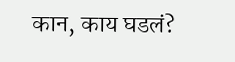कान, काय घडलं?